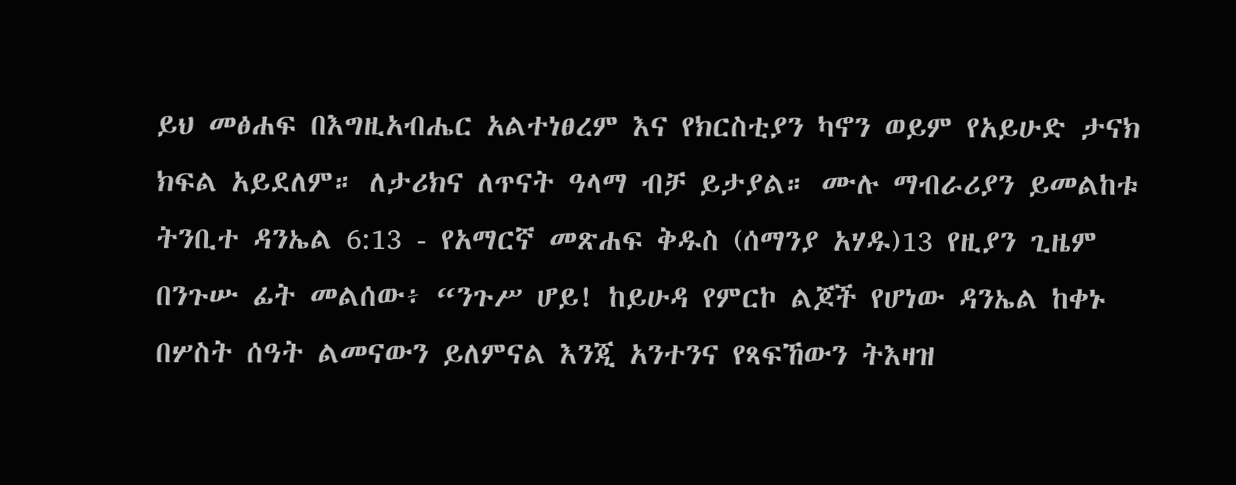ይህ መፅሐፍ በእግዚአብሔር አልተነፀረም እና የክርስቲያን ካኖን ወይም የአይሁድ ታናክ ክፍል አይደለም። ለታሪክና ለጥናት ዓላማ ብቻ ይታያል። ሙሉ ማብራሪያን ይመልከቱ ትንቢተ ዳንኤል 6:13 - የአማርኛ መጽሐፍ ቅዱስ (ሰማንያ አሃዱ)13 የዚያን ጊዜም በንጉሡ ፊት መልሰው፥ “ንጉሥ ሆይ! ከይሁዳ የምርኮ ልጆች የሆነው ዳንኤል ከቀኑ በሦስት ሰዓት ልመናውን ይለምናል እንጂ አንተንና የጻፍኸውን ትእዛዝ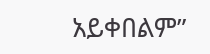አይቀበልም”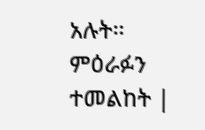አሉት። ምዕራፉን ተመልከት |